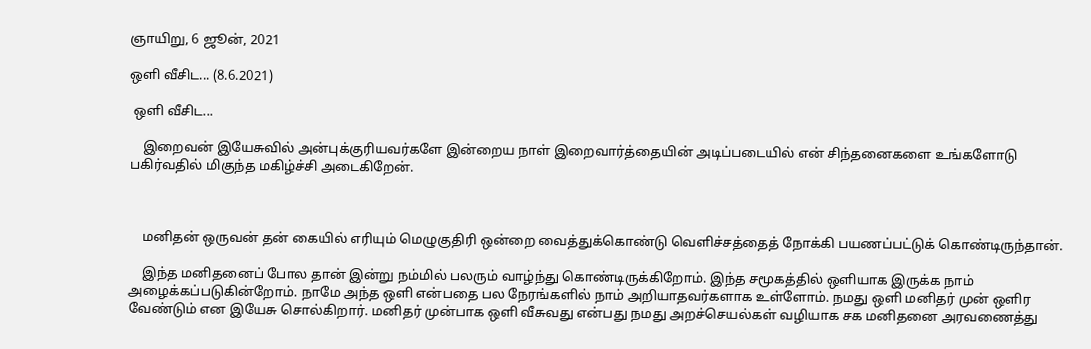ஞாயிறு, 6 ஜூன், 2021

ஒளி வீசிட... (8.6.2021)

 ஒளி வீசிட...

    இறைவன் இயேசுவில் அன்புக்குரியவர்களே இன்றைய நாள் இறைவார்த்தையின் அடிப்படையில் என் சிந்தனைகளை உங்களோடு பகிர்வதில் மிகுந்த மகிழ்ச்சி அடைகிறேன்.



    மனிதன் ஒருவன் தன் கையில் எரியும் மெழுகுதிரி ஒன்றை வைத்துக்கொண்டு வெளிச்சத்தைத் நோக்கி பயணப்பட்டுக் கொண்டிருந்தான்.

    இந்த மனிதனைப் போல தான் இன்று நம்மில் பலரும் வாழ்ந்து கொண்டிருக்கிறோம். இந்த சமூகத்தில் ஒளியாக இருக்க நாம் அழைக்கப்படுகின்றோம். நாமே அந்த ஒளி என்பதை பல நேரங்களில் நாம் அறியாதவர்களாக உள்ளோம். நமது ஒளி மனிதர் முன் ஒளிர வேண்டும் என இயேசு சொல்கிறார். மனிதர் முன்பாக ஒளி வீசுவது என்பது நமது அறச்செயல்கள் வழியாக சக மனிதனை அரவணைத்து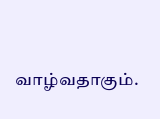வாழ்வதாகும்.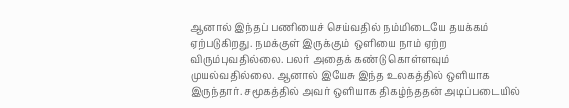ஆனால் இந்தப் பணியைச் செய்வதில் நம்மிடையே தயக்கம் ஏற்படுகிறது. நமக்குள் இருக்கும்  ஒளியை நாம் ஏற்ற விரும்புவதில்லை. பலர் அதைக் கண்டு கொள்ளவும் முயல்வதில்லை. ஆனால் இயேசு இந்த உலகத்தில் ஒளியாக இருந்தார். சமூகத்தில் அவர் ஒளியாக திகழ்ந்ததன் அடிப்படையில்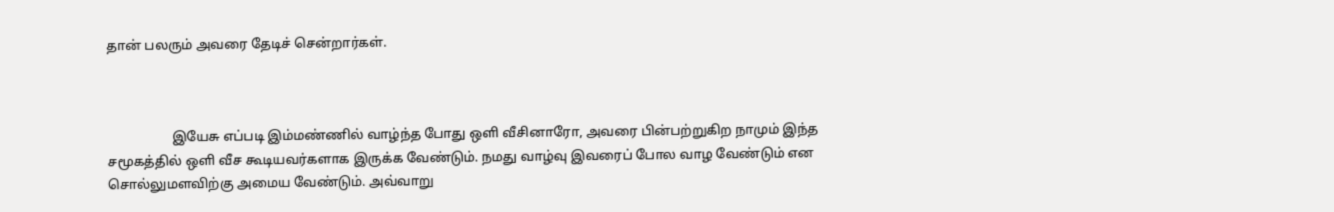தான் பலரும் அவரை தேடிச் சென்றார்கள்.



                   இயேசு எப்படி இம்மண்ணில் வாழ்ந்த போது ஒளி வீசினாரோ, அவரை பின்பற்றுகிற நாமும் இந்த சமூகத்தில் ஒளி வீச கூடியவர்களாக இருக்க வேண்டும். நமது வாழ்வு இவரைப் போல வாழ வேண்டும் என சொல்லுமளவிற்கு அமைய வேண்டும். அவ்வாறு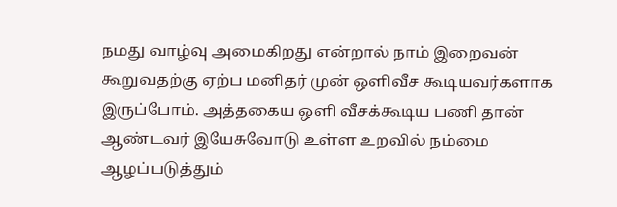நமது வாழ்வு அமைகிறது என்றால் நாம் இறைவன் கூறுவதற்கு ஏற்ப மனிதர் முன் ஒளிவீச கூடியவர்களாக இருப்போம். அத்தகைய ஒளி வீசக்கூடிய பணி தான் ஆண்டவர் இயேசுவோடு உள்ள உறவில் நம்மை ஆழப்படுத்தும்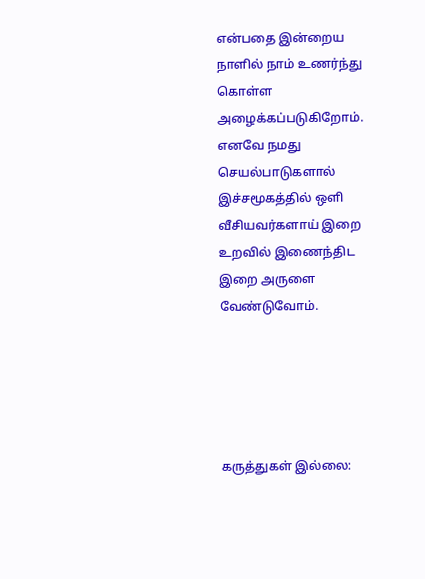என்பதை இன்றைய நாளில் நாம் உணர்ந்து கொள்ள அழைக்கப்படுகிறோம். எனவே நமது செயல்பாடுகளால் இச்சமூகத்தில் ஒளி வீசியவர்களாய் இறை உறவில் இணைந்திட இறை அருளை வேண்டுவோம்.





கருத்துகள் இல்லை: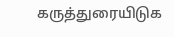கருத்துரையிடுக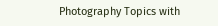Photography Topics with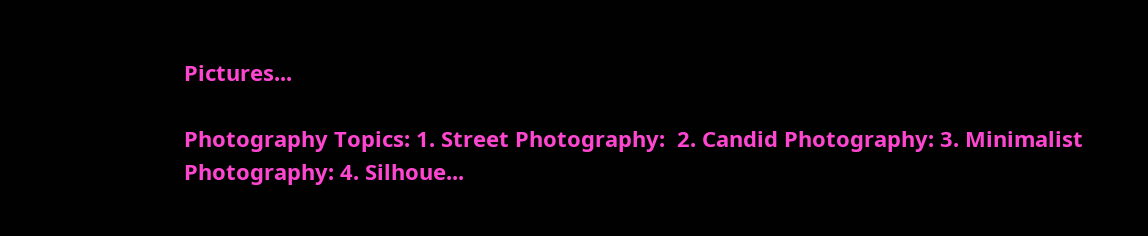Pictures...

Photography Topics: 1. Street Photography:  2. Candid Photography: 3. Minimalist Photography: 4. Silhoue...